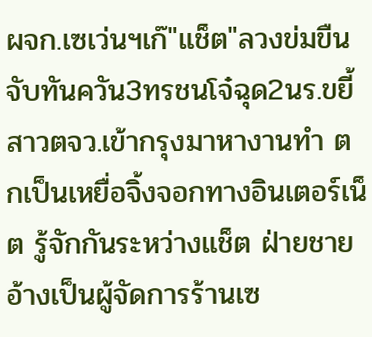ผจก.เซเว่นฯเก๊"แช็ต"ลวงข่มขืน
จับทันควัน3ทรชนโจ๋ฉุด2นร.ขยี้
สาวตจว.เข้ากรุงมาหางานทำ ตกเป็นเหยื่อจิ้งจอกทางอินเตอร์เน็ต รู้จักกันระหว่างแช็ต ฝ่ายชายอ้างเป็นผู้จัดการร้านเซ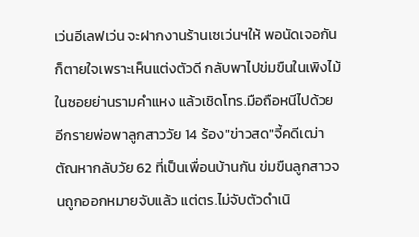เว่นอีเลฟเว่น จะฝากงานร้านเซเว่นฯให้ พอนัดเจอกันก็ตายใจเพราะเห็นแต่งตัวดี กลับพาไปข่มขืนในเพิงไม้ในซอยย่านรามคำแหง แล้วเชิดโทร.มือถือหนีไปด้วย อีกรายพ่อพาลูกสาววัย 14 ร้อง"ข่าวสด"จี้คดีเฒ่าตัณหากลับวัย 62 ที่เป็นเพื่อนบ้านกัน ข่มขืนลูกสาวจนถูกออกหมายจับแล้ว แต่ตร.ไม่จับตัวดำเนิ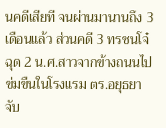นคดีเสียที จนผ่านมานานถึง 3 เดือนแล้ว ส่วนคดี 3 ทรชนโจ๋ฉุด 2 น.ศ.สาวจากข้างถนนไปข่มขืนในโรงแรม ตร.อยุธยาจับ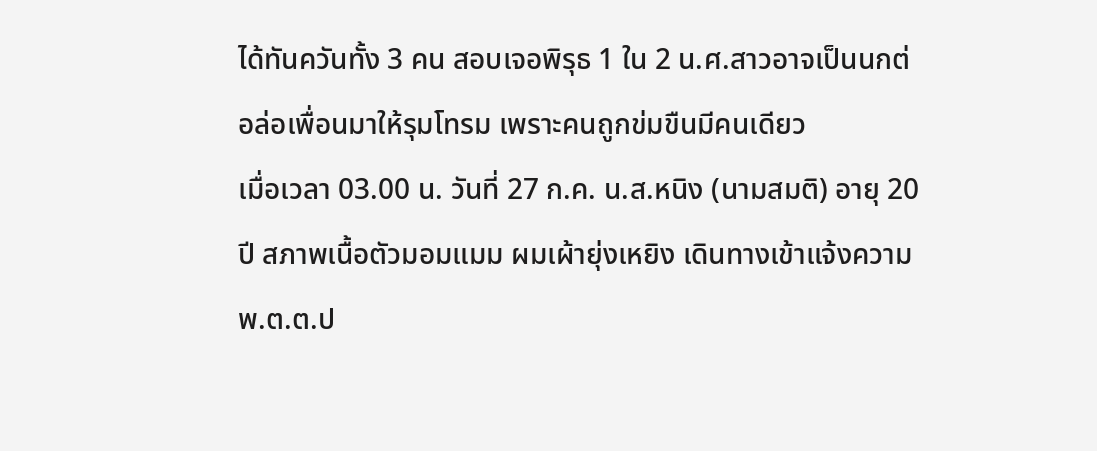ได้ทันควันทั้ง 3 คน สอบเจอพิรุธ 1 ใน 2 น.ศ.สาวอาจเป็นนกต่อล่อเพื่อนมาให้รุมโทรม เพราะคนถูกข่มขืนมีคนเดียว
เมื่อเวลา 03.00 น. วันที่ 27 ก.ค. น.ส.หนิง (นามสมติ) อายุ 20 ปี สภาพเนื้อตัวมอมแมม ผมเผ้ายุ่งเหยิง เดินทางเข้าแจ้งความ พ.ต.ต.ป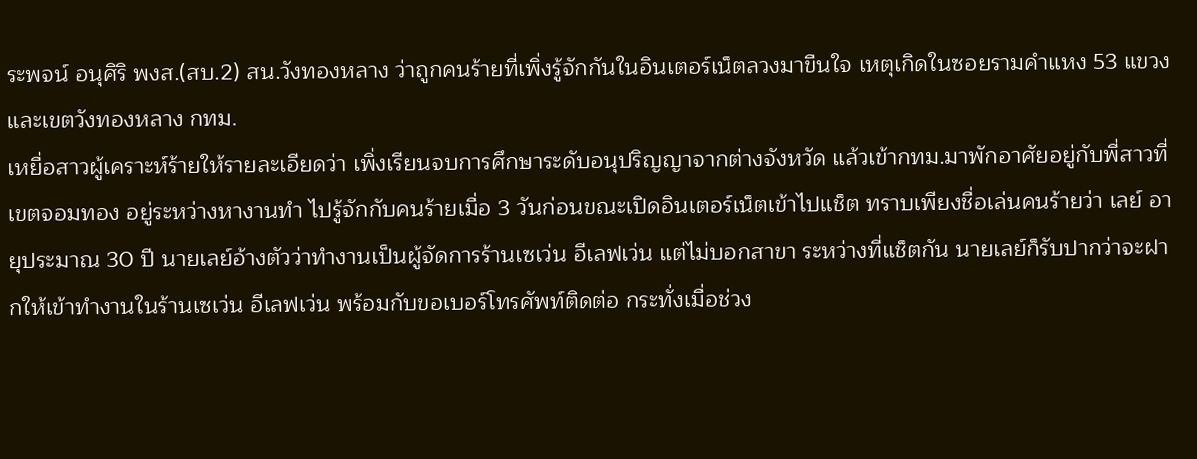ระพจน์ อนุศิริ พงส.(สบ.2) สน.วังทองหลาง ว่าถูกคนร้ายที่เพิ่งรู้จักกันในอินเตอร์เน็ตลวงมาขืนใจ เหตุเกิดในซอยรามคำแหง 53 แขวงและเขตวังทองหลาง กทม.
เหยื่อสาวผู้เคราะห์ร้ายให้รายละเอียดว่า เพิ่งเรียนจบการศึกษาระดับอนุปริญญาจากต่างจังหวัด แล้วเข้ากทม.มาพักอาศัยอยู่กับพี่สาวที่เขตจอมทอง อยู่ระหว่างหางานทำ ไปรู้จักกับคนร้ายเมื่อ 3 วันก่อนขณะเปิดอินเตอร์เน็ตเข้าไปแช็ต ทราบเพียงชื่อเล่นคนร้ายว่า เลย์ อายุประมาณ 30 ปี นายเลย์อ้างตัวว่าทำงานเป็นผู้จัดการร้านเซเว่น อีเลฟเว่น แต่ไม่บอกสาขา ระหว่างที่แช็ตกัน นายเลย์ก็รับปากว่าจะฝากให้เข้าทำงานในร้านเซเว่น อีเลฟเว่น พร้อมกับขอเบอร์โทรศัพท์ติดต่อ กระทั่งเมื่อช่วง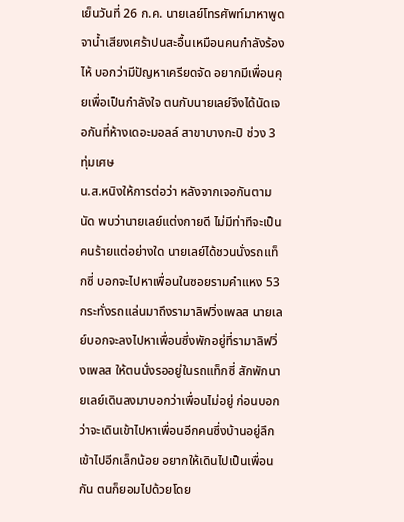เย็นวันที่ 26 ก.ค. นายเลย์โทรศัพท์มาหาพูดจาน้ำเสียงเศร้าปนสะอื้นเหมือนคนกำลังร้องไห้ บอกว่ามีปัญหาเครียดจัด อยากมีเพื่อนคุยเพื่อเป็นกำลังใจ ตนกับนายเลย์จึงได้นัดเจอกันที่ห้างเดอะมอลล์ สาขาบางกะปิ ช่วง 3 ทุ่มเศษ
น.ส.หนิงให้การต่อว่า หลังจากเจอกันตามนัด พบว่านายเลย์แต่งกายดี ไม่มีท่าทีจะเป็นคนร้ายแต่อย่างใด นายเลย์ได้ชวนนั่งรถแท็กซี่ บอกจะไปหาเพื่อนในซอยรามคำแหง 53 กระทั่งรถแล่นมาถึงรามาลิฟวิ่งเพลส นายเลย์บอกจะลงไปหาเพื่อนซึ่งพักอยู่ที่รามาลิฟวิ่งเพลส ให้ตนนั่งรออยู่ในรถแท็กซี่ สักพักนายเลย์เดินลงมาบอกว่าเพื่อนไม่อยู่ ก่อนบอกว่าจะเดินเข้าไปหาเพื่อนอีกคนซึ่งบ้านอยู่ลึกเข้าไปอีกเล็กน้อย อยากให้เดินไปเป็นเพื่อนกัน ตนก็ยอมไปด้วยโดย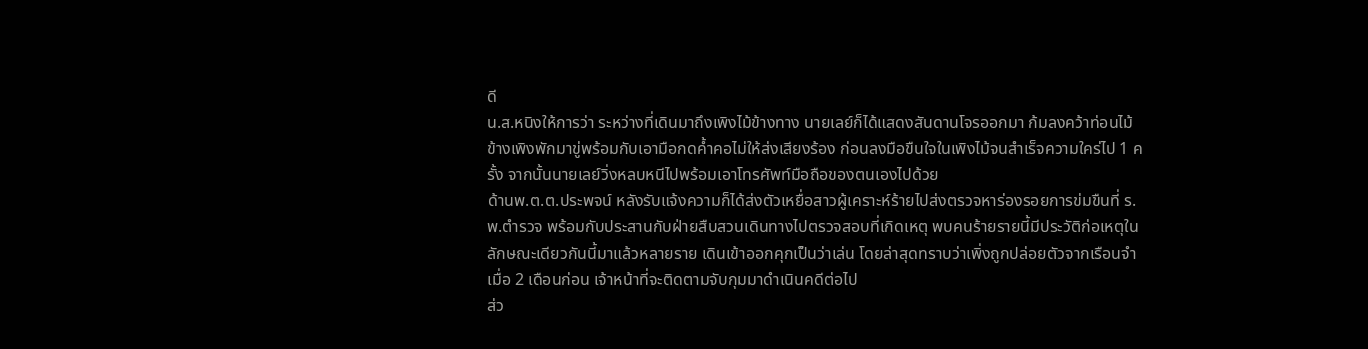ดี
น.ส.หนิงให้การว่า ระหว่างที่เดินมาถึงเพิงไม้ข้างทาง นายเลย์ก็ได้แสดงสันดานโจรออกมา ก้มลงคว้าท่อนไม้ข้างเพิงพักมาขู่พร้อมกับเอามือกดค้ำคอไม่ให้ส่งเสียงร้อง ก่อนลงมือขืนใจในเพิงไม้จนสำเร็จความใคร่ไป 1 ครั้ง จากนั้นนายเลย์วิ่งหลบหนีไปพร้อมเอาโทรศัพท์มือถือของตนเองไปด้วย
ด้านพ.ต.ต.ประพจน์ หลังรับแจ้งความก็ได้ส่งตัวเหยื่อสาวผู้เคราะห์ร้ายไปส่งตรวจหาร่องรอยการข่มขืนที่ ร.พ.ตำรวจ พร้อมกับประสานกับฝ่ายสืบสวนเดินทางไปตรวจสอบที่เกิดเหตุ พบคนร้ายรายนี้มีประวัติก่อเหตุในลักษณะเดียวกันนี้มาแล้วหลายราย เดินเข้าออกคุกเป็นว่าเล่น โดยล่าสุดทราบว่าเพิ่งถูกปล่อยตัวจากเรือนจำเมื่อ 2 เดือนก่อน เจ้าหน้าที่จะติดตามจับกุมมาดำเนินคดีต่อไป
ส่ว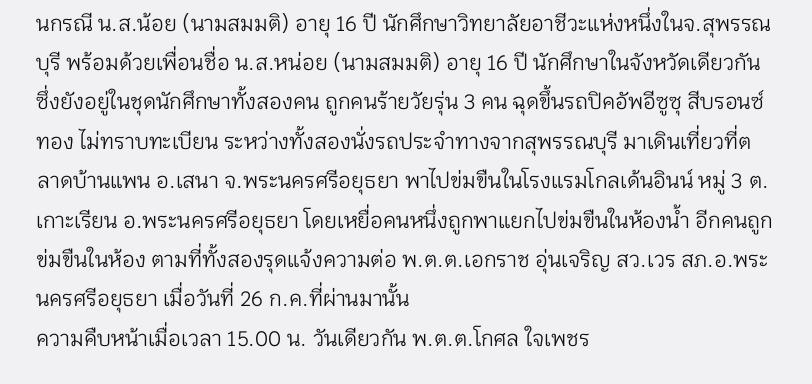นกรณี น.ส.น้อย (นามสมมติ) อายุ 16 ปี นักศึกษาวิทยาลัยอาชีวะแห่งหนึ่งในจ.สุพรรณบุรี พร้อมด้วยเพื่อนชื่อ น.ส.หน่อย (นามสมมติ) อายุ 16 ปี นักศึกษาในจังหวัดเดียวกัน ซึ่งยังอยู่ในชุดนักศึกษาทั้งสองคน ถูกคนร้ายวัยรุ่น 3 คน ฉุดขึ้นรถปิคอัพอีซูซุ สีบรอนซ์ทอง ไม่ทราบทะเบียน ระหว่างทั้งสองนั่งรถประจำทางจากสุพรรณบุรี มาเดินเที่ยวที่ตลาดบ้านแพน อ.เสนา จ.พระนครศรีอยุธยา พาไปข่มขืนในโรงแรมโกลเด้นอินน์ หมู่ 3 ต.เกาะเรียน อ.พระนครศรีอยุธยา โดยเหยื่อคนหนึ่งถูกพาแยกไปข่มขืนในห้องน้ำ อีกคนถูกข่มขืนในห้อง ตามที่ทั้งสองรุดแจ้งความต่อ พ.ต.ต.เอกราช อุ่นเจริญ สว.เวร สภ.อ.พระนครศรีอยุธยา เมื่อวันที่ 26 ก.ค.ที่ผ่านมานั้น
ความคืบหน้าเมื่อเวลา 15.00 น. วันเดียวกัน พ.ต.ต.โกศล ใจเพชร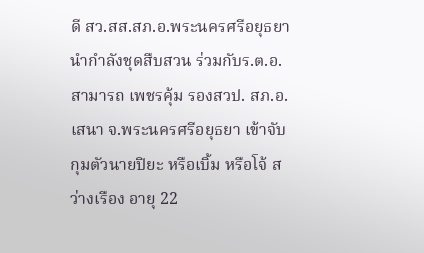ดี สว.สส.สภ.อ.พระนครศรีอยุธยา นำกำลังชุดสืบสวน ร่วมกับร.ต.อ.สามารถ เพชรคุ้ม รองสวป. สภ.อ.เสนา จ.พระนครศรีอยุธยา เข้าจับกุมตัวนายปิยะ หรือเบิ้ม หรือโจ้ สว่างเรือง อายุ 22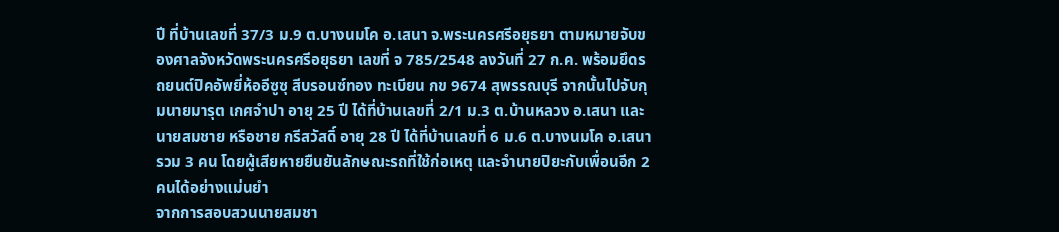ปี ที่บ้านเลขที่ 37/3 ม.9 ต.บางนมโค อ.เสนา จ.พระนครศรีอยุธยา ตามหมายจับของศาลจังหวัดพระนครศรีอยุธยา เลขที่ จ 785/2548 ลงวันที่ 27 ก.ค. พร้อมยึดรถยนต์ปิคอัพยี่ห้ออีซูซุ สีบรอนซ์ทอง ทะเบียน กข 9674 สุพรรณบุรี จากนั้นไปจับกุมนายมารุต เกศจำปา อายุ 25 ปี ได้ที่บ้านเลขที่ 2/1 ม.3 ต.บ้านหลวง อ.เสนา และนายสมชาย หรือชาย กรีสวัสดิ์ อายุ 28 ปี ได้ที่บ้านเลขที่ 6 ม.6 ต.บางนมโค อ.เสนา รวม 3 คน โดยผู้เสียหายยืนยันลักษณะรถที่ใช้ก่อเหตุ และจำนายปิยะกับเพื่อนอีก 2 คนได้อย่างแม่นยำ
จากการสอบสวนนายสมชา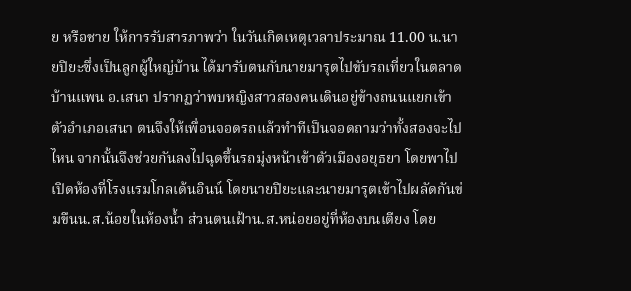ย หรือชาย ให้การรับสารภาพว่า ในวันเกิดเหตุเวลาประมาณ 11.00 น.นายปิยะซึ่งเป็นลูกผู้ใหญ่บ้าน ได้มารับตนกับนายมารุตไปขับรถเที่ยวในตลาดบ้านแพน อ.เสนา ปรากฏว่าพบหญิงสาวสองคนเดินอยู่ข้างถนนแยกเข้าตัวอำเภอเสนา ตนจึงให้เพื่อนจอดรถแล้วทำทีเป็นจอดถามว่าทั้งสองจะไปไหน จากนั้นจึงช่วยกันลงไปฉุดขึ้นรถมุ่งหน้าเข้าตัวเมืองอยุธยา โดยพาไปเปิดห้องที่โรงแรมโกลเด้นอินน์ โดยนายปิยะและนายมารุตเข้าไปผลัดกันข่มขืนน.ส.น้อยในห้องน้ำ ส่วนตนเฝ้าน.ส.หน่อยอยู่ที่ห้องบนเตียง โดย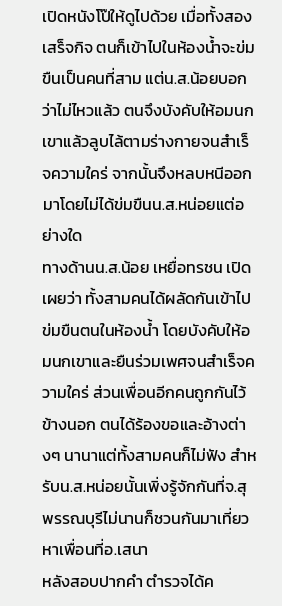เปิดหนังโป๊ให้ดูไปด้วย เมื่อทั้งสองเสร็จกิจ ตนก็เข้าไปในห้องน้ำจะข่มขืนเป็นคนที่สาม แต่น.ส.น้อยบอกว่าไม่ไหวแล้ว ตนจึงบังคับให้อมนกเขาแล้วลูบไล้ตามร่างกายจนสำเร็จความใคร่ จากนั้นจึงหลบหนีออกมาโดยไม่ได้ข่มขืนน.ส.หน่อยแต่อย่างใด
ทางด้านน.ส.น้อย เหยื่อทรชน เปิดเผยว่า ทั้งสามคนได้ผลัดกันเข้าไปข่มขืนตนในห้องน้ำ โดยบังคับให้อมนกเขาและยืนร่วมเพศจนสำเร็จความใคร่ ส่วนเพื่อนอีกคนถูกกันไว้ข้างนอก ตนได้ร้องขอและอ้างต่างๆ นานาแต่ทั้งสามคนก็ไม่ฟัง สำหรับน.ส.หน่อยนั้นเพิ่งรู้จักกันที่จ.สุพรรณบุรีไม่นานก็ชวนกันมาเที่ยวหาเพื่อนที่อ.เสนา
หลังสอบปากคำ ตำรวจได้ค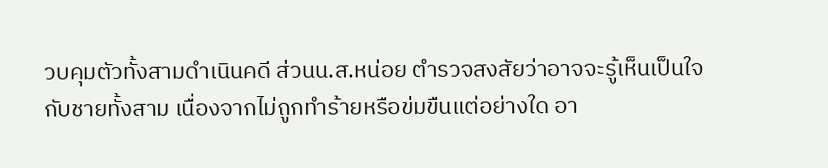วบคุมตัวทั้งสามดำเนินคดี ส่วนน.ส.หน่อย ตำรวจสงสัยว่าอาจจะรู้เห็นเป็นใจกับชายทั้งสาม เนื่องจากไม่ถูกทำร้ายหรือข่มขืนแต่อย่างใด อา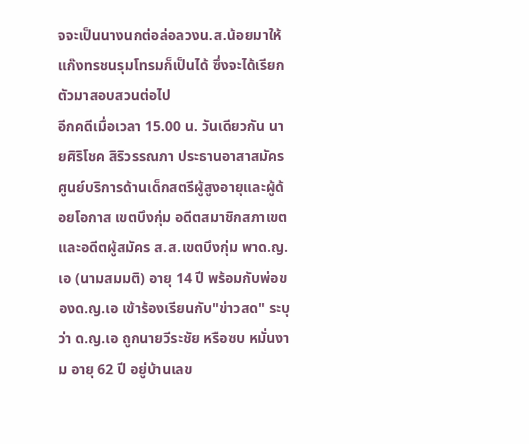จจะเป็นนางนกต่อล่อลวงน.ส.น้อยมาให้แก๊งทรชนรุมโทรมก็เป็นได้ ซึ่งจะได้เรียกตัวมาสอบสวนต่อไป
อีกคดีเมื่อเวลา 15.00 น. วันเดียวกัน นายศิริโชค สิริวรรณภา ประธานอาสาสมัครศูนย์บริการด้านเด็กสตรีผู้สูงอายุและผู้ด้อยโอกาส เขตบึงกุ่ม อดีตสมาชิกสภาเขตและอดีตผู้สมัคร ส.ส.เขตบึงกุ่ม พาด.ญ.เอ (นามสมมติ) อายุ 14 ปี พร้อมกับพ่อของด.ญ.เอ เข้าร้องเรียนกับ"ข่าวสด" ระบุว่า ด.ญ.เอ ถูกนายวีระชัย หรือซบ หมั่นงาม อายุ 62 ปี อยู่บ้านเลข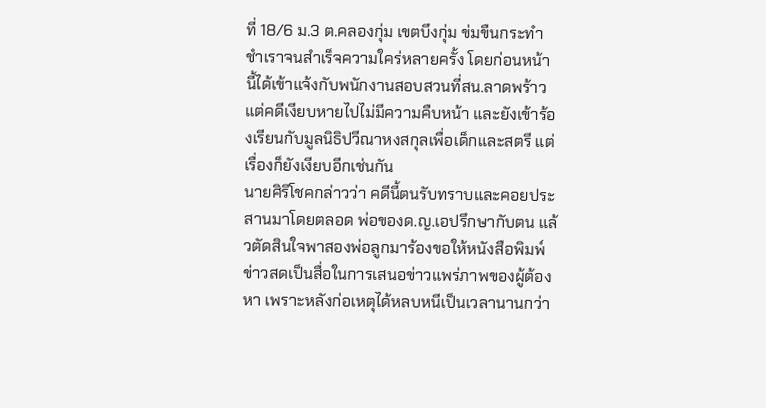ที่ 18/6 ม.3 ต.คลองกุ่ม เขตบึงกุ่ม ข่มขืนกระทำชำเราจนสำเร็จความใคร่หลายครั้ง โดยก่อนหน้านี้ได้เข้าแจ้งกับพนักงานสอบสวนที่สน.ลาดพร้าว แต่คดีเงียบหายไปไม่มีความคืบหน้า และยังเข้าร้องเรียนกับมูลนิธิปวีณาหงสกุลเพื่อเด็กและสตรี แต่เรื่องก็ยังเงียบอีกเช่นกัน
นายศิริโชคกล่าวว่า คดีนี้ตนรับทราบและคอยประสานมาโดยตลอด พ่อของด.ญ.เอปรึกษากับตน แล้วตัดสินใจพาสองพ่อลูกมาร้องขอให้หนังสือพิมพ์ข่าวสดเป็นสื่อในการเสนอข่าวแพร่ภาพของผู้ต้องหา เพราะหลังก่อเหตุได้หลบหนีเป็นเวลานานกว่า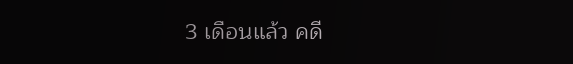3 เดือนแล้ว คดี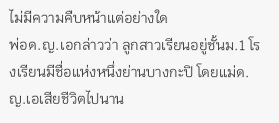ไม่มีความคืบหน้าแต่อย่างใด
พ่อด.ญ.เอกล่าวว่า ลูกสาวเรียนอยู่ชั้นม.1 โรงเรียนมีชื่อแห่งหนึ่งย่านบางกะปิ โดยแม่ด.ญ.เอเสียชีวิตไปนาน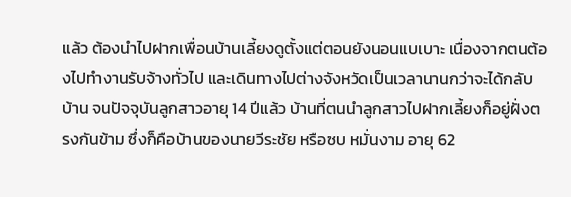แล้ว ต้องนำไปฝากเพื่อนบ้านเลี้ยงดูตั้งแต่ตอนยังนอนแบเบาะ เนื่องจากตนต้องไปทำงานรับจ้างทั่วไป และเดินทางไปต่างจังหวัดเป็นเวลานานกว่าจะได้กลับบ้าน จนปัจจุบันลูกสาวอายุ 14 ปีแล้ว บ้านที่ตนนำลูกสาวไปฝากเลี้ยงก็อยู่ฝั่งตรงกันข้าม ซึ่งก็คือบ้านของนายวีระชัย หรือซบ หมั่นงาม อายุ 62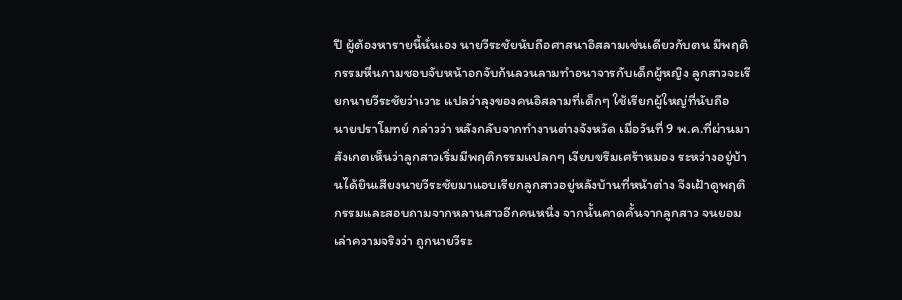ปี ผู้ต้องหารายนี้นั่นเอง นายวีระชัยนับถือศาสนาอิสลามเช่นเดียวกับตน มีพฤติกรรมหื่นกามชอบจับหน้าอกจับก้นลวนลามทำอนาจารกับเด็กผู้หญิง ลูกสาวจะเรียกนายวีระชัยว่าเวาะ แปลว่าลุงของคนอิสลามที่เด็กๆ ใช้เรียกผู้ใหญ่ที่นับถือ
นายปราโมทย์ กล่าวว่า หลังกลับจากทำงานต่างจังหวัด เมื่อวันที่ 9 พ.ค.ที่ผ่านมา สังเกตเห็นว่าลูกสาวเริ่มมีพฤติกรรมแปลกๆ เงียบขรึมเศร้าหมอง ระหว่างอยู่บ้านได้ยินเสียงนายวีระชัยมาแอบเรียกลูกสาวอยู่หลังบ้านที่หน้าต่าง จึงเฝ้าดูพฤติกรรมและสอบถามจากหลานสาวอีกคนหนึ่ง จากนั้นคาดคั้นจากลูกสาว จนยอมเล่าความจริงว่า ถูกนายวีระ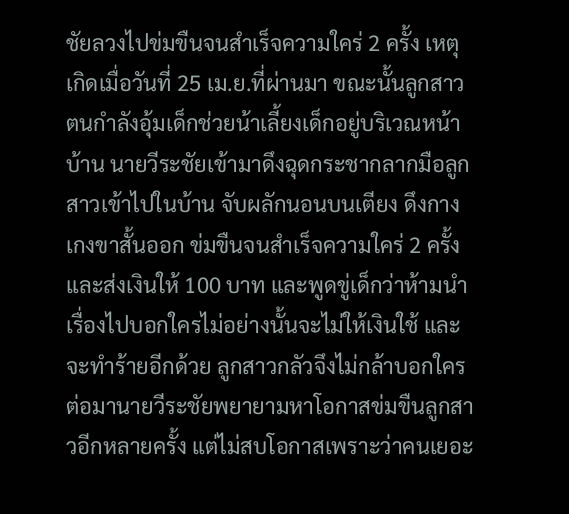ชัยลวงไปข่มขืนจนสำเร็จความใคร่ 2 ครั้ง เหตุเกิดเมื่อวันที่ 25 เม.ย.ที่ผ่านมา ขณะนั้นลูกสาวตนกำลังอุ้มเด็กช่วยน้าเลี้ยงเด็กอยู่บริเวณหน้าบ้าน นายวีระชัยเข้ามาดึงฉุดกระชากลากมือลูกสาวเข้าไปในบ้าน จับผลักนอนบนเตียง ดึงกางเกงขาสั้นออก ข่มขืนจนสำเร็จความใคร่ 2 ครั้ง และส่งเงินให้ 100 บาท และพูดขู่เด็กว่าห้ามนำเรื่องไปบอกใครไม่อย่างนั้นจะไม่ให้เงินใช้ และจะทำร้ายอีกด้วย ลูกสาวกลัวจึงไม่กล้าบอกใคร ต่อมานายวีระชัยพยายามหาโอกาสข่มขืนลูกสาวอีกหลายครั้ง แต่ไม่สบโอกาสเพราะว่าคนเยอะ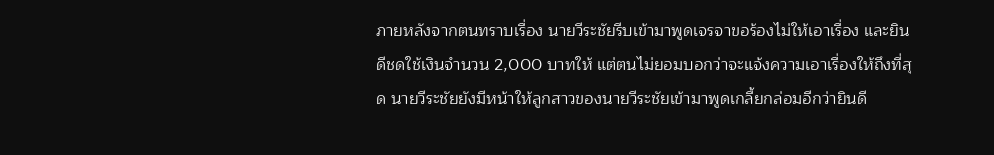ภายหลังจากตนทราบเรื่อง นายวีระชัยรีบเข้ามาพูดเจรจาขอร้องไม่ให้เอาเรื่อง และยินดีชดใช้เงินจำนวน 2,000 บาทให้ แต่ตนไม่ยอมบอกว่าจะแจ้งความเอาเรื่องให้ถึงที่สุด นายวีระชัยยังมีหน้าให้ลูกสาวของนายวีระชัยเข้ามาพูดเกลี้ยกล่อมอีกว่ายินดี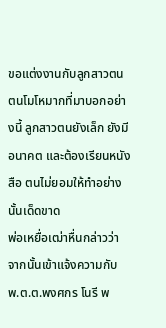ขอแต่งงานกับลูกสาวตน ตนโมโหมากที่มาบอกอย่างนี้ ลูกสาวตนยังเล็ก ยังมีอนาคต และต้องเรียนหนังสือ ตนไม่ยอมให้ทำอย่างนั้นเด็ดขาด
พ่อเหยื่อเฒ่าหื่นกล่าวว่า จากนั้นเข้าแจ้งความกับ พ.ต.ต.พงศกร โนรี พ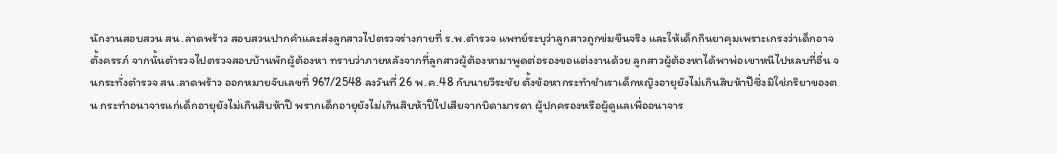นักงานสอบสวน สน.ลาดพร้าว สอบสวนปากคำและส่งลูกสาวไปตรวจร่างกายที่ ร.พ.ตำรวจ แพทย์ระบุว่าลูกสาวถูกข่มขืนจริง และให้เด็กกินยาคุมเพราะเกรงว่าเด็กอาจตั้งครรภ์ จากนั้นตำรวจไปตรวจสอบบ้านพักผู้ต้องหา ทราบว่าภายหลังจากที่ลูกสาวผู้ต้องหามาพูดต่อรองขอแต่งงานด้วย ลูกสาวผู้ต้องหาได้พาพ่อเขาหนีไปหลบที่อื่น จนกระทั่งตำรวจ สน.ลาดพร้าว ออกหมายจับเลขที่ 967/2548 ลงวันที่ 26 พ.ค.48 กับนายวีระชัย ตั้งข้อหากระทำชำเราเด็กหญิงอายุยังไม่เกินสิบห้าปีซึ่งมิใช่ภริยาของตน กระทำอนาจารแก่เด็กอายุยังไม่เกินสิบห้าปี พรากเด็กอายุยังไม่เกินสิบห้าปีไปเสียจากบิดามารดา ผู้ปกครองหรือผู้ดูแลเพื่ออนาจาร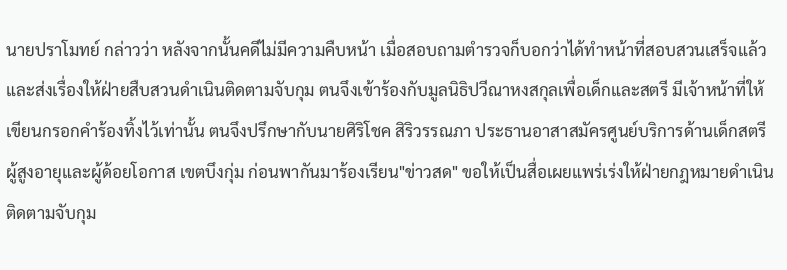นายปราโมทย์ กล่าวว่า หลังจากนั้นคดีไม่มีความคืบหน้า เมื่อสอบถามตำรวจก็บอกว่าได้ทำหน้าที่สอบสวนเสร็จแล้ว และส่งเรื่องให้ฝ่ายสืบสวนดำเนินติดตามจับกุม ตนจึงเข้าร้องกับมูลนิธิปวีณาหงสกุลเพื่อเด็กและสตรี มีเจ้าหน้าที่ให้เขียนกรอกคำร้องทิ้งไว้เท่านั้น ตนจึงปรึกษากับนายศิริโชค สิริวรรณภา ประธานอาสาสมัครศูนย์บริการด้านเด็กสตรีผู้สูงอายุและผู้ด้อยโอกาส เขตบึงกุ่ม ก่อนพากันมาร้องเรียน"ข่าวสด" ขอให้เป็นสื่อเผยแพร่เร่งให้ฝ่ายกฎหมายดำเนินติดตามจับกุม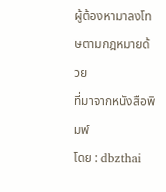ผู้ต้องหามาลงโทษตามกฎหมายด้วย
ที่มาจากหนังสือพิมพ์
โดย : dbzthai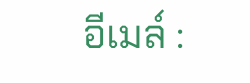อีเมล์ :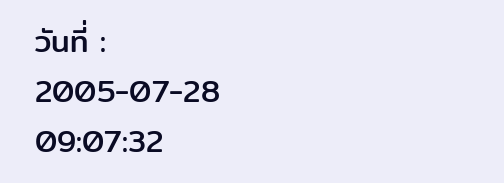วันที่ : 2005-07-28 09:07:32